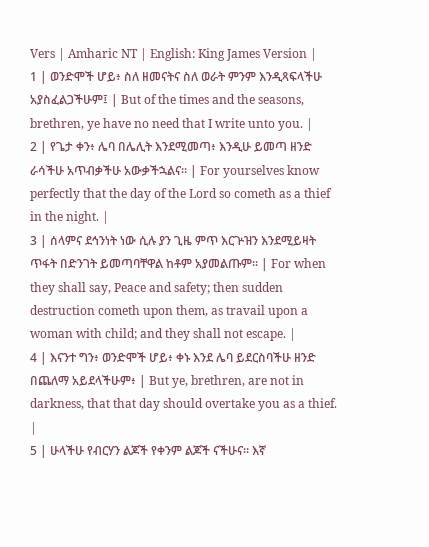Vers | Amharic NT | English: King James Version |
1 | ወንድሞች ሆይ፥ ስለ ዘመናትና ስለ ወራት ምንም እንዲጻፍላችሁ አያስፈልጋችሁም፤ | But of the times and the seasons, brethren, ye have no need that I write unto you. |
2 | የጌታ ቀን፥ ሌባ በሌሊት እንደሚመጣ፥ እንዲሁ ይመጣ ዘንድ ራሳችሁ አጥብቃችሁ አውቃችኋልና። | For yourselves know perfectly that the day of the Lord so cometh as a thief in the night. |
3 | ሰላምና ደኅንነት ነው ሲሉ ያን ጊዜ ምጥ እርጕዝን እንደሚይዛት ጥፋት በድንገት ይመጣባቸዋል ከቶም አያመልጡም። | For when they shall say, Peace and safety; then sudden destruction cometh upon them, as travail upon a woman with child; and they shall not escape. |
4 | እናንተ ግን፥ ወንድሞች ሆይ፥ ቀኑ እንደ ሌባ ይደርስባችሁ ዘንድ በጨለማ አይደላችሁም፥ | But ye, brethren, are not in darkness, that that day should overtake you as a thief. |
5 | ሁላችሁ የብርሃን ልጆች የቀንም ልጆች ናችሁና። እኛ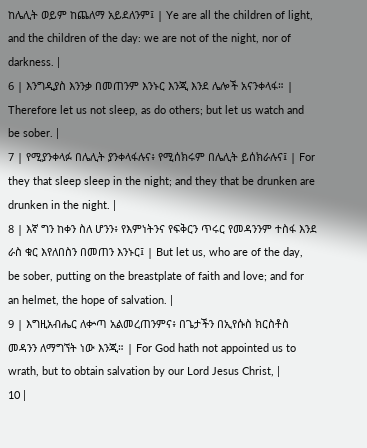ከሌሊት ወይም ከጨለማ አይደለንም፤ | Ye are all the children of light, and the children of the day: we are not of the night, nor of darkness. |
6 | እንግዲያስ እንንቃ በመጠንም እንኑር እንጂ እንደ ሌሎች አናንቀላፋ። | Therefore let us not sleep, as do others; but let us watch and be sober. |
7 | የሚያንቀላፉ በሌሊት ያንቀላፋሉና፥ የሚሰክሩም በሌሊት ይሰክራሉና፤ | For they that sleep sleep in the night; and they that be drunken are drunken in the night. |
8 | እኛ ግን ከቀን ስለ ሆንን፥ የእምነትንና የፍቅርን ጥሩር የመዳንንም ተስፋ እንደ ራስ ቁር እየለበስን በመጠን እንኑር፤ | But let us, who are of the day, be sober, putting on the breastplate of faith and love; and for an helmet, the hope of salvation. |
9 | እግዚአብሔር ለቍጣ አልመረጠንምና፥ በጌታችን በኢየሱስ ክርስቶስ መዳንን ለማግኘት ነው እንጂ። | For God hath not appointed us to wrath, but to obtain salvation by our Lord Jesus Christ, |
10 |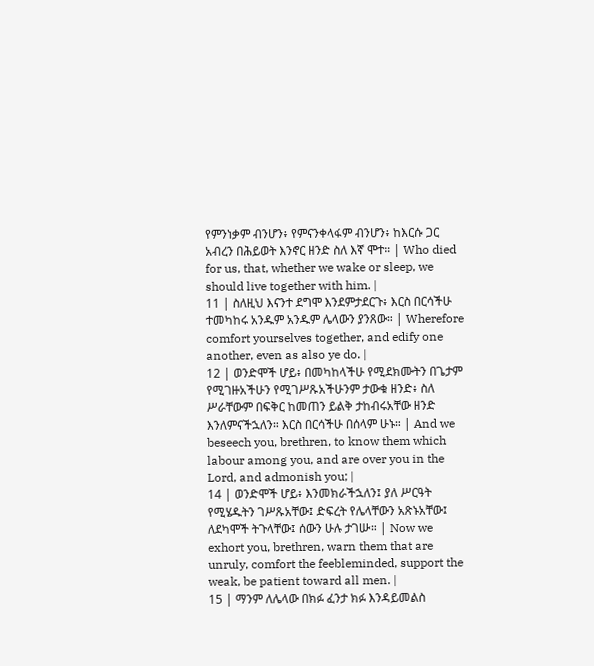የምንነቃም ብንሆን፥ የምናንቀላፋም ብንሆን፥ ከእርሱ ጋር አብረን በሕይወት እንኖር ዘንድ ስለ እኛ ሞተ። | Who died for us, that, whether we wake or sleep, we should live together with him. |
11 | ስለዚህ እናንተ ደግሞ እንደምታደርጉ፥ እርስ በርሳችሁ ተመካከሩ አንዱም አንዱም ሌላውን ያንጸው። | Wherefore comfort yourselves together, and edify one another, even as also ye do. |
12 | ወንድሞች ሆይ፥ በመካከላችሁ የሚደክሙትን በጌታም የሚገዙአችሁን የሚገሥጹአችሁንም ታውቁ ዘንድ፥ ስለ ሥራቸውም በፍቅር ከመጠን ይልቅ ታከብሩአቸው ዘንድ እንለምናችኋለን። እርስ በርሳችሁ በሰላም ሁኑ። | And we beseech you, brethren, to know them which labour among you, and are over you in the Lord, and admonish you; |
14 | ወንድሞች ሆይ፥ እንመክራችኋለን፤ ያለ ሥርዓት የሚሄዱትን ገሥጹአቸው፤ ድፍረት የሌላቸውን አጽኑአቸው፤ ለደካሞች ትጉላቸው፤ ሰውን ሁሉ ታገሡ። | Now we exhort you, brethren, warn them that are unruly, comfort the feebleminded, support the weak, be patient toward all men. |
15 | ማንም ለሌላው በክፉ ፈንታ ክፉ እንዳይመልስ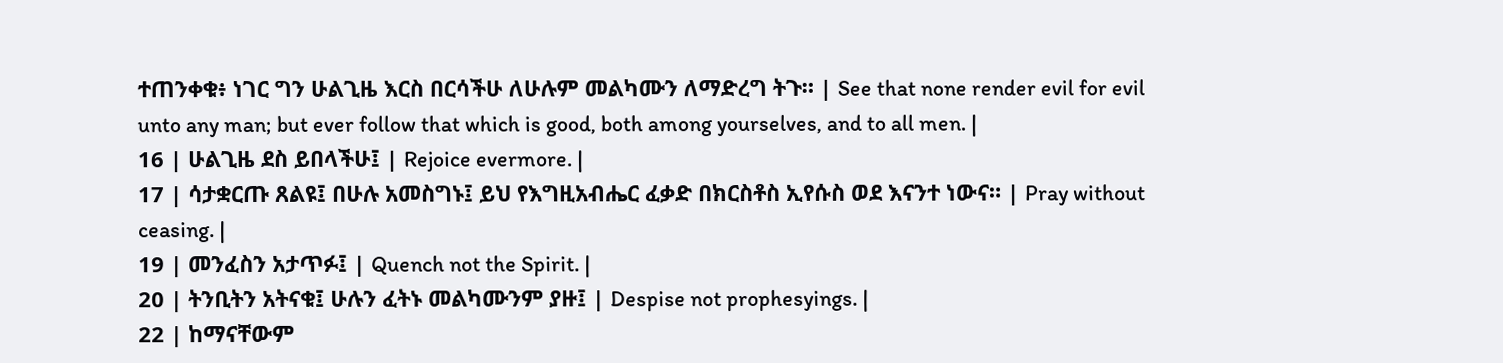ተጠንቀቁ፥ ነገር ግን ሁልጊዜ እርስ በርሳችሁ ለሁሉም መልካሙን ለማድረግ ትጉ። | See that none render evil for evil unto any man; but ever follow that which is good, both among yourselves, and to all men. |
16 | ሁልጊዜ ደስ ይበላችሁ፤ | Rejoice evermore. |
17 | ሳታቋርጡ ጸልዩ፤ በሁሉ አመስግኑ፤ ይህ የእግዚአብሔር ፈቃድ በክርስቶስ ኢየሱስ ወደ እናንተ ነውና። | Pray without ceasing. |
19 | መንፈስን አታጥፉ፤ | Quench not the Spirit. |
20 | ትንቢትን አትናቁ፤ ሁሉን ፈትኑ መልካሙንም ያዙ፤ | Despise not prophesyings. |
22 | ከማናቸውም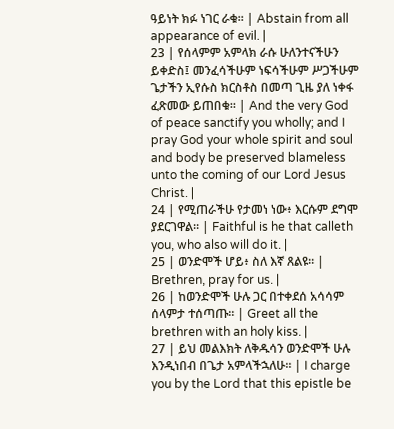ዓይነት ክፉ ነገር ራቁ። | Abstain from all appearance of evil. |
23 | የሰላምም አምላክ ራሱ ሁለንተናችሁን ይቀድስ፤ መንፈሳችሁም ነፍሳችሁም ሥጋችሁም ጌታችን ኢየሱስ ክርስቶስ በመጣ ጊዜ ያለ ነቀፋ ፈጽመው ይጠበቁ። | And the very God of peace sanctify you wholly; and I pray God your whole spirit and soul and body be preserved blameless unto the coming of our Lord Jesus Christ. |
24 | የሚጠራችሁ የታመነ ነው፥ እርሱም ደግሞ ያደርገዋል። | Faithful is he that calleth you, who also will do it. |
25 | ወንድሞች ሆይ፥ ስለ እኛ ጸልዩ። | Brethren, pray for us. |
26 | ከወንድሞች ሁሉ ጋር በተቀደሰ አሳሳም ሰላምታ ተሰጣጡ። | Greet all the brethren with an holy kiss. |
27 | ይህ መልእክት ለቅዱሳን ወንድሞች ሁሉ እንዲነበብ በጌታ አምላችኋለሁ። | I charge you by the Lord that this epistle be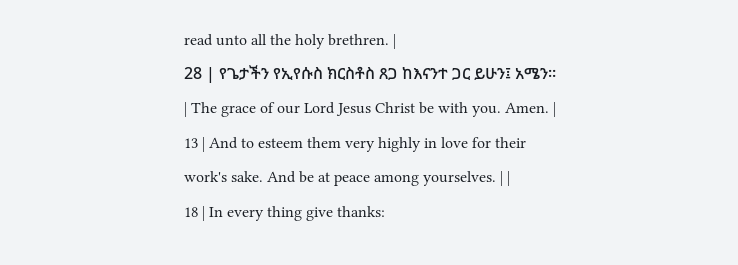read unto all the holy brethren. |
28 | የጌታችን የኢየሱስ ክርስቶስ ጸጋ ከእናንተ ጋር ይሁን፤ አሜን። | The grace of our Lord Jesus Christ be with you. Amen. |
13 | And to esteem them very highly in love for their work's sake. And be at peace among yourselves. | |
18 | In every thing give thanks: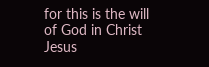for this is the will of God in Christ Jesus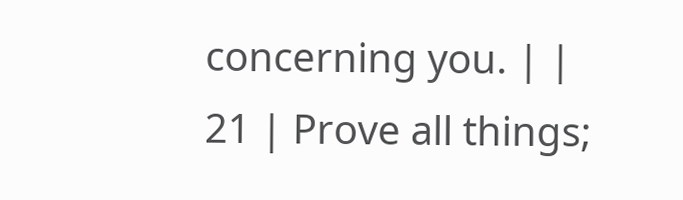concerning you. | |
21 | Prove all things;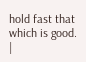hold fast that which is good. |